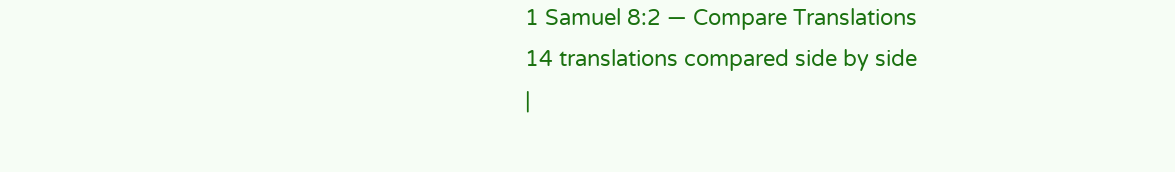1 Samuel 8:2 — Compare Translations
14 translations compared side by side
|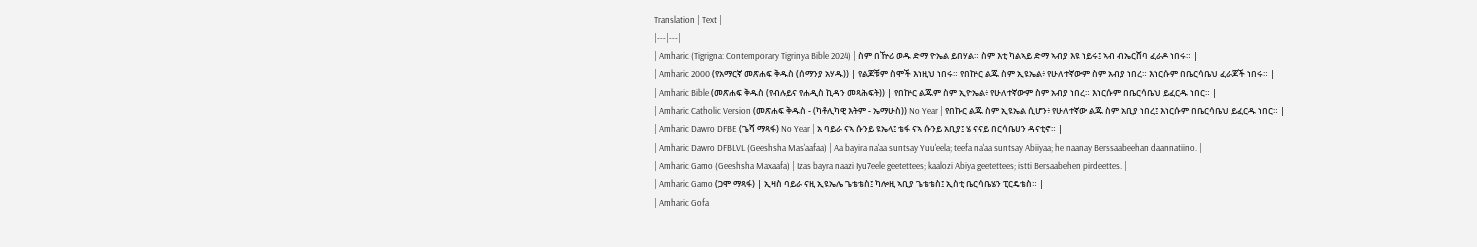Translation | Text |
|---|---|
| Amharic (Tigrigna: Contemporary Tigrinya Bible 2024) | ስም በዅሪ ወዱ ድማ ዮኤል ይበሃል። ስም እቲ ካልኣይ ድማ ኣብያ እዩ ነይሩ፤ ኣብ ብኤርሸባ ፈራዶ ነበሩ። |
| Amharic 2000 (የአማርኛ መጽሐፍ ቅዱስ (ሰማንያ አሃዱ)) | የልጆቹም ስሞች እነዚህ ነበሩ። የበኵር ልጁ ስም ኢዩኤል፥ የሁለተኛውም ስም አብያ ነበረ። እነርሱም በቤርሳቤህ ፈራጆች ነበሩ። |
| Amharic Bible (መጽሐፍ ቅዱስ (የብሉይና የሐዲስ ኪዳን መጻሕፍት)) | የበኵር ልጁም ስም ኢዮኤል፥ የሁለተኛውም ስም አብያ ነበረ። እነርሱም በቤርሳቤህ ይፈርዱ ነበር። |
| Amharic Catholic Version (መጽሐፍ ቅዱስ - (ካቶሊካዊ እትም - ኤማሁስ)) No Year | የበኩር ልጁ ስም ኢዩኤል ሲሆን፥ የሁለተኛው ልጁ ስም አቢያ ነበረ፤ እነርሱም በቤርሳቤህ ይፈርዱ ነበር። |
| Amharic Dawro DFBE (ጌሻ ማጻፋ) No Year | አ ባይራ ናኣ ሱንይ ዩኤላ፤ ቴፋ ናኣ ሱንይ አቢያ፤ ሄ ናናይ በርሳቤሀን ዳናቲኖ። |
| Amharic Dawro DFBLVL (Geeshsha Mas'aafaa) | Aa bayira na'aa suntsay Yuu'eela; teefa na'aa suntsay Abiiyaa; he naanay Berssaabeehan daannatiino. |
| Amharic Gamo (Geeshsha Maxaafa) | Izas bayra naazi Iyu7eele geetettees; kaalozi Abiya geetettees; istti Bersaabehen pirdeettes. |
| Amharic Gamo (ጋሞ ማጻፋ) | ኢዛስ ባይራ ናዚ ኢዩኤሌ ጌቴቴስ፤ ካሎዚ ኣቢያ ጌቴቴስ፤ ኢስቲ ቤርሳቤሄን ፒርዴቴስ። |
| Amharic Gofa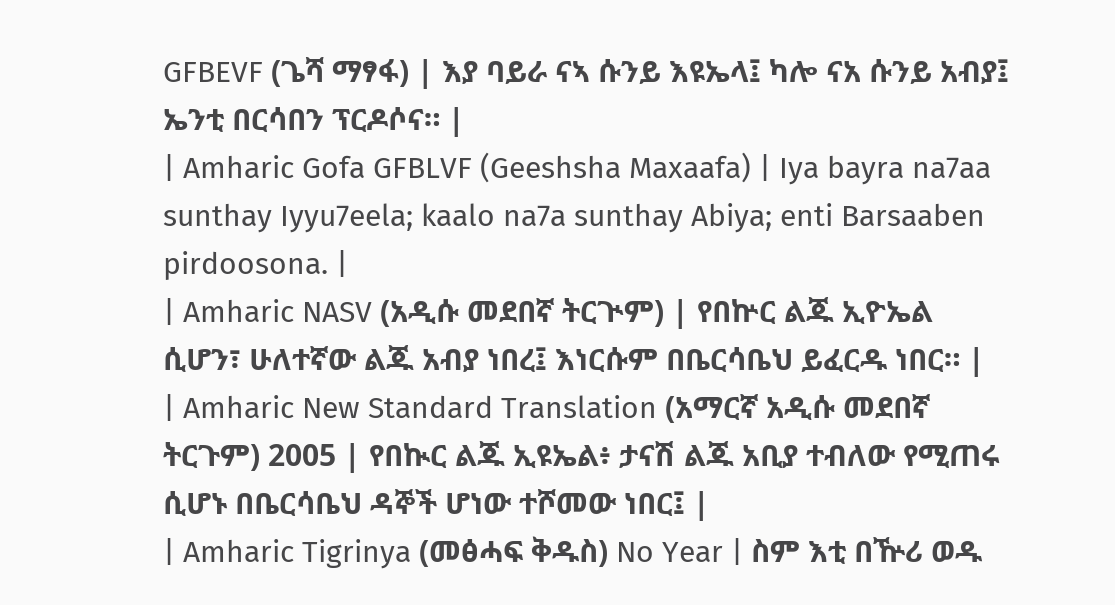GFBEVF (ጌሻ ማፃፋ) | እያ ባይራ ናኣ ሱንይ እዩኤላ፤ ካሎ ናአ ሱንይ አብያ፤ ኤንቲ በርሳበን ፕርዶሶና። |
| Amharic Gofa GFBLVF (Geeshsha Maxaafa) | Iya bayra na7aa sunthay Iyyu7eela; kaalo na7a sunthay Abiya; enti Barsaaben pirdoosona. |
| Amharic NASV (አዲሱ መደበኛ ትርጒም) | የበኵር ልጁ ኢዮኤል ሲሆን፣ ሁለተኛው ልጁ አብያ ነበረ፤ እነርሱም በቤርሳቤህ ይፈርዱ ነበር። |
| Amharic New Standard Translation (አማርኛ አዲሱ መደበኛ ትርጉም) 2005 | የበኲር ልጁ ኢዩኤል፥ ታናሽ ልጁ አቢያ ተብለው የሚጠሩ ሲሆኑ በቤርሳቤህ ዳኞች ሆነው ተሾመው ነበር፤ |
| Amharic Tigrinya (መፅሓፍ ቅዱስ) No Year | ስም እቲ በዅሪ ወዱ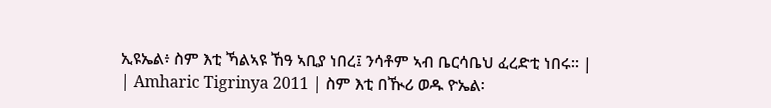ኢዩኤል፥ ስም እቲ ኻልኣዩ ኸዓ ኣቢያ ነበረ፤ ንሳቶም ኣብ ቤርሳቤህ ፈረድቲ ነበሩ። |
| Amharic Tigrinya 2011 | ስም እቲ በዂሪ ወዱ ዮኤል፡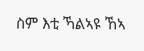ስም እቲ ኻልኣዩ ኸኣ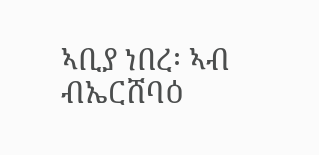ኣቢያ ነበረ፡ ኣብ ብኤርሸባዕ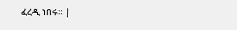ፈረዲ ነበሩ። |